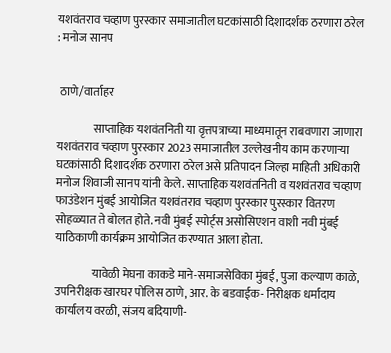यशवंतराव चव्हाण पुरस्कार समाजातील घटकांसाठी दिशादर्शक ठरणारा ठरेल : मनोज सानप


 ठाणे/वार्ताहर

                साप्ताहिक यशवंतनिती या वृत्तपत्राच्या माध्यमातून राबवणारा जाणारा यशवंतराव चव्हाण पुरस्कार 2023 समाजातील उल्लेखनीय काम करणाऱ्या घटकांसाठी दिशादर्शक ठरणारा ठरेल असे प्रतिपादन जिल्हा माहिती अधिकारी मनोज शिवाजी सानप यांनी केले. साप्ताहिक यशवंतनिती व यशवंतराव चव्हाण फाउंडेशन मुंबई आयोजित यशवंतराव चव्हाण पुरस्कार पुरस्कार वितरण सोहळ्यात ते बोलत होते. नवी मुंबई स्पोर्ट्स असोसिएशन वाशी नवी मुंबई याठिकाणी कार्यक्रम आयोजित करण्यात आला होता.

                यावेळी मेघना काकडे माने-समाजसेविका मुंबई, पुजा कल्याण काळे, उपनिरीक्षक खारघर पोलिस ठाणे, आर‌. के बडवाईक- निरीक्षक धर्मादाय कार्यालय वरळी, संजय बदियाणी-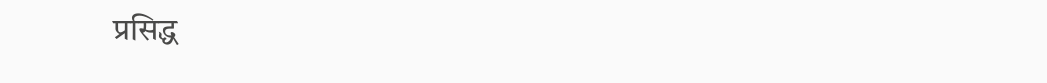प्रसिद्ध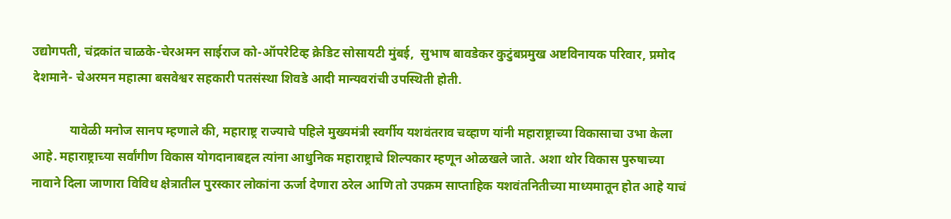उद्योगपती, चंद्रकांत चाळके-चेरअमन साईराज को-ऑपरेटिव्ह क्रेडिट सोसायटी मुंबई,  सुभाष बावडेकर कुटुंबप्रमुख अष्टविनायक परिवार, प्रमोद देशमाने- चेअरमन महात्मा बसवेश्वर सहकारी पतसंस्था शिवडे आदी मान्यवरांची उपस्थिती होती.

            यावेळी मनोज सानप म्हणाले की, महाराष्ट्र राज्याचे पहिले मुख्यमंत्री स्वर्गीय यशवंतराव चव्हाण यांनी महाराष्ट्राच्या विकासाचा उभा केला आहे. महाराष्ट्राच्या सर्वांगीण विकास योगदानाबद्दल त्यांना आधुनिक महाराष्ट्राचे शिल्पकार म्हणून ओळखले जाते. अशा थोर विकास पुरुषाच्या नावाने दिला जाणारा विविध क्षेत्रातील पुरस्कार लोकांना ऊर्जा देणारा ठरेल आणि तो उपक्रम साप्ताहिक यशवंतनितीच्या माध्यमातून होत आहे याचं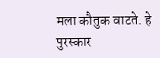मला कौतुक वाटते. हे पुरस्कार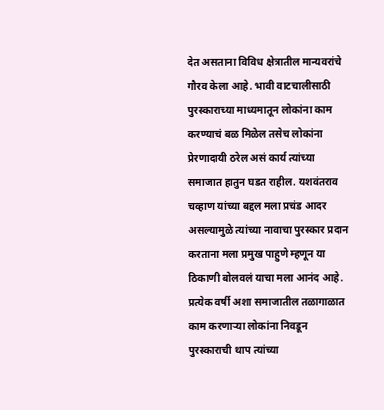देत असताना विविध क्षेत्रातील मान्यवरांचे गौरव केला आहे. भावी वाटचालीसाठी पुरस्काराच्या माध्यमातून लोकांना काम करण्याचं बळ मिळेल तसेच लोकांना प्रेरणादायी ठरेल असं कार्य त्यांच्या समाजात हातुन घडत राहील. यशवंतराव चव्हाण यांच्या बद्दल मला प्रचंड आदर असल्यामुळे त्यांच्या नावाचा पुरस्कार प्रदान करताना मला प्रमुख पाहुणे म्हणून या ठिकाणी बोलवलं याचा मला आनंद आहे. प्रत्येक वर्षी अशा समाजातील तळागाळात काम करणाऱ्या लोकांना निवडून पुरस्काराची थाप त्यांच्या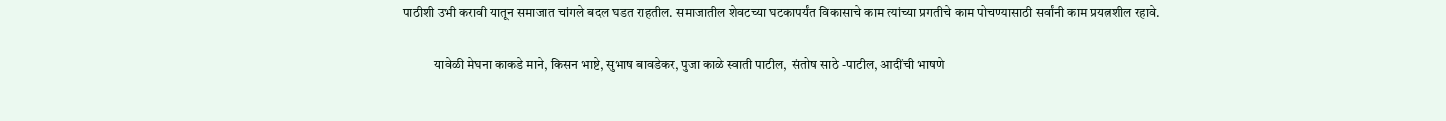पाठीशी उभी करावी यातून समाजात चांगले बदल घडत राहतील. समाजातील शेवटच्या घटकापर्यंत विकासाचे काम त्यांच्या प्रगतीचे काम पोचण्यासाठी सर्वांनी काम प्रयत्नशील रहावे.

            यावेळी मेघना काकडे माने, किसन भाष्टे, सुभाष बावडेकर, पुजा काळे स्वाती पाटील,  संतोष साठे -पाटील, आदींची भाषणे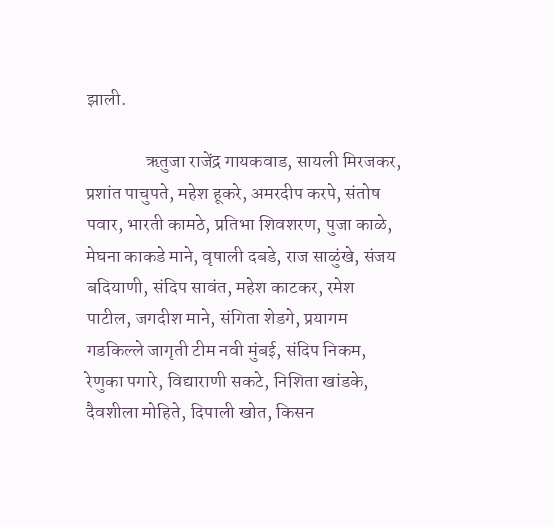झाली.

                ऋतुजा राजेंद्र गायकवाड, सायली मिरजकर, प्रशांत पाचुपते, महेश हूकरे, अमरदीप करपे, संतोष पवार, भारती कामठे, प्रतिभा शिवशरण, पुजा काळे, मेघना काकडे माने, वृषाली दबडे, राज साळुंखे, संजय बदियाणी, संदिप सावंत, महेश काटकर, रमेश पाटील, जगदीश माने, संगिता शेडगे, प्रयागम गडकिल्ले जागृती टीम नवी मुंबई, संदिप निकम, रेणुका पगारे, विद्याराणी सकटे, निशिता खांडके, दैवशीला मोहिते, दिपाली खोत, किसन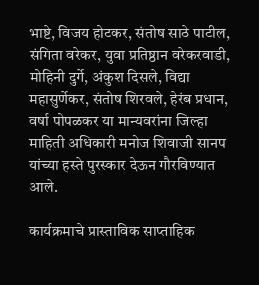भाष्टे, विजय होटकर, संतोष साठे पाटील, संगिता वरेकर, युवा प्रतिष्ठान वरेकरवाडी, मोहिनी दुर्गे, अंकुश दिसले, विद्या महासुर्णेकर, संतोष शिरवले, हेरंब प्रधान, वर्षा पोपळकर या मान्यवरांना जिल्हा माहिती अधिकारी मनोज शिवाजी सानप यांच्या हस्ते पुरस्कार देऊन गौरविण्यात आले.

कार्यक्रमाचे प्रास्ताविक साप्ताहिक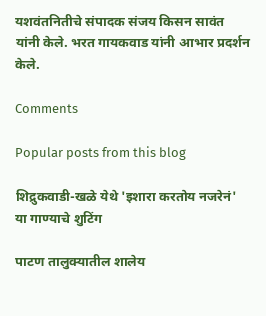यशवंतनितीचे संपादक संजय किसन सावंत यांनी केले. भरत गायकवाड यांनी आभार प्रदर्शन केले.

Comments

Popular posts from this blog

शिद्रुकवाडी-खळे येथे 'इशारा करतोय नजरेनं' या गाण्याचे शुटिंग

पाटण तालुक्यातील शालेय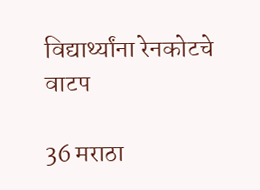विद्यार्थ्यांना रेनकोटचे वाटप

36 मराठा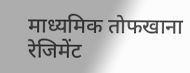माध्यमिक तोफखाना रेजिमेंट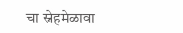चा स्नेहमेळावा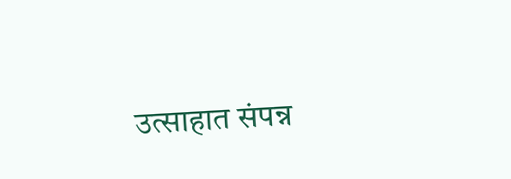उत्साहात संपन्न